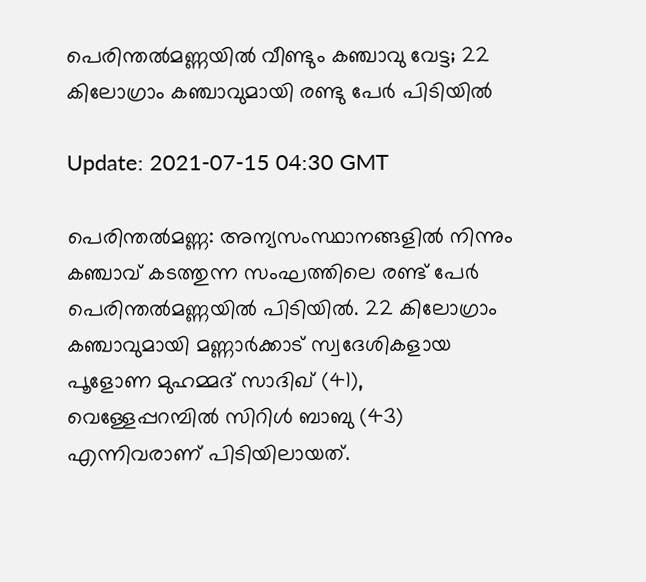പെരിന്തല്‍മണ്ണയില്‍ വീണ്ടും കഞ്ചാവു വേട്ട; 22 കിലോഗ്രാം കഞ്ചാവുമായി രണ്ടു പേര്‍ പിടിയില്‍

Update: 2021-07-15 04:30 GMT

പെരിന്തല്‍മണ്ണ: അന്യസംസ്ഥാനങ്ങളില്‍ നിന്നും കഞ്ചാവ് കടത്തുന്ന സംഘത്തിലെ രണ്ട് പേര്‍ പെരിന്തല്‍മണ്ണയില്‍ പിടിയില്‍. 22 കിലോഗ്രാം കഞ്ചാവുമായി മണ്ണാര്‍ക്കാട് സ്വദേശികളായ പൂളോണ മുഹമ്മദ് സാദിഖ് (41), വെള്ളേപ്പറമ്പില്‍ സിറിള്‍ ബാബു (43) എന്നിവരാണ് പിടിയിലായത്.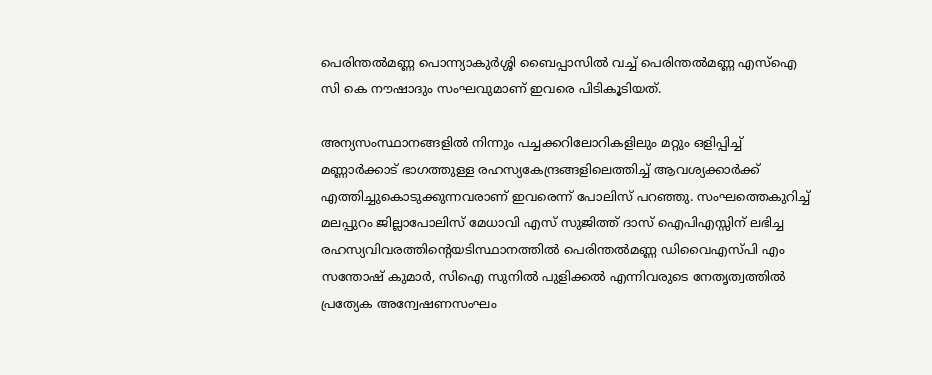പെരിന്തല്‍മണ്ണ പൊന്ന്യാകുര്‍ശ്ശി ബൈപ്പാസില്‍ വച്ച് പെരിന്തല്‍മണ്ണ എസ്‌ഐ സി കെ നൗഷാദും സംഘവുമാണ് ഇവരെ പിടികൂടിയത്.

അന്യസംസ്ഥാനങ്ങളില്‍ നിന്നും പച്ചക്കറിലോറികളിലും മറ്റും ഒളിപ്പിച്ച് മണ്ണാര്‍ക്കാട് ഭാഗത്തുള്ള രഹസ്യകേന്ദ്രങ്ങളിലെത്തിച്ച് ആവശ്യക്കാര്‍ക്ക് എത്തിച്ചുകൊടുക്കുന്നവരാണ് ഇവരെന്ന് പോലിസ് പറഞ്ഞു. സംഘത്തെകുറിച്ച് മലപ്പുറം ജില്ലാപോലിസ് മേധാവി എസ് സുജിത്ത് ദാസ് ഐപിഎസ്സിന് ലഭിച്ച രഹസ്യവിവരത്തിന്റെയടിസ്ഥാനത്തില്‍ പെരിന്തല്‍മണ്ണ ഡിവൈഎസ്പി എം സന്തോഷ് കുമാര്‍, സിഐ സുനില്‍ പുളിക്കല്‍ എന്നിവരുടെ നേതൃത്വത്തില്‍ പ്രത്യേക അന്വേഷണസംഘം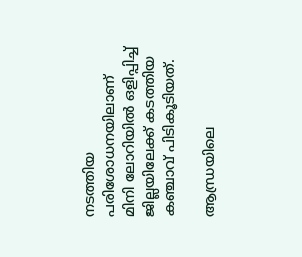നടത്തിയ പരിശോധനയിലാണ് മിനി ലോറിയില്‍ ഒളിപ്പിച്ച് ജില്ലയിലേക്ക് കടത്തിയ കഞ്ചാവ് പിടികൂടിയത്.

ആന്ധ്രയിലെ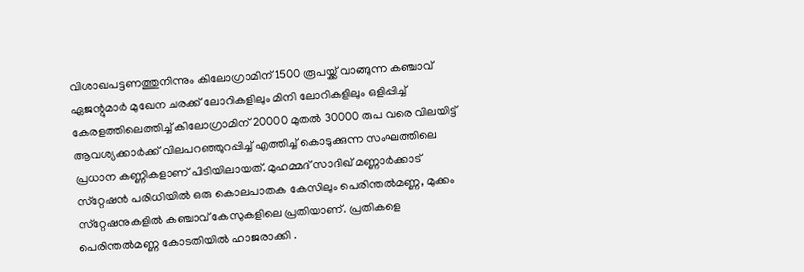വിശാഖപട്ടണത്തുനിന്നും കിലോഗ്രാമിന് 1500 രൂപയ്ക്ക് വാങ്ങുന്ന കഞ്ചാവ് ഏജന്റുമാര്‍ മുഖേന ചരക്ക് ലോറികളിലും മിനി ലോറികളിലും ഒളിപ്പിച്ച് കേരളത്തിലെത്തിച്ച് കിലോഗ്രാമിന് 20000 മുതല്‍ 30000 രുപ വരെ വിലയിട്ട് ആവശ്യക്കാര്‍ക്ക് വിലപറഞ്ഞുറപ്പിച്ച് എത്തിച്ച് കൊടുക്കുന്ന സംഘത്തിലെ പ്രധാന കണ്ണികളാണ് പിടിയിലായത്. മുഹമ്മദ് സാദിഖ് മണ്ണാര്‍ക്കാട് സ്‌റ്റേഷന്‍ പരിധിയില്‍ ഒരു കൊലപാതക കേസിലും പെരിന്തല്‍മണ്ണ, മുക്കം സ്‌റ്റേഷനുകളില്‍ കഞ്ചാവ് കേസുകളിലെ പ്രതിയാണ്. പ്രതികളെ പെരിന്തല്‍മണ്ണ കോടതിയില്‍ ഹാജരാക്കി .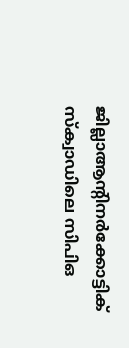ജില്ലാആന്റിനര്‍ക്കോട്ടിക് സ്‌ക്വാഡിലെ സിപിഒ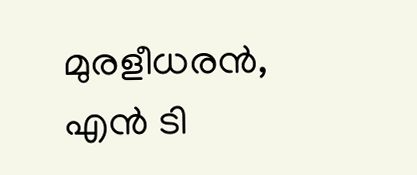മുരളീധരന്‍, എന്‍ ടി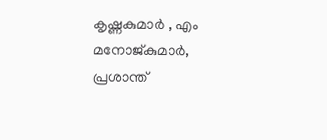കൃഷ്ണകുമാര്‍ , എം മനോജ്കുമാര്‍, പ്രശാന്ത്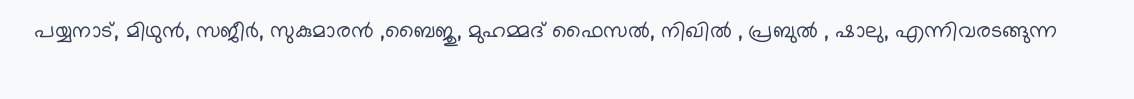പയ്യനാട്, മിഥുന്‍, സജീര്‍, സുകുമാരന്‍ ,ബൈജു, മുഹമ്മദ് ഫൈസല്‍, നിഖില്‍ , പ്രബുല്‍ , ഷാലു, എന്നിവരടങ്ങുന്ന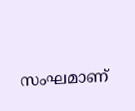സംഘമാണ്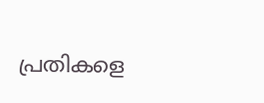പ്രതികളെ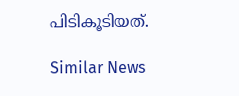പിടികൂടിയത്.

Similar News